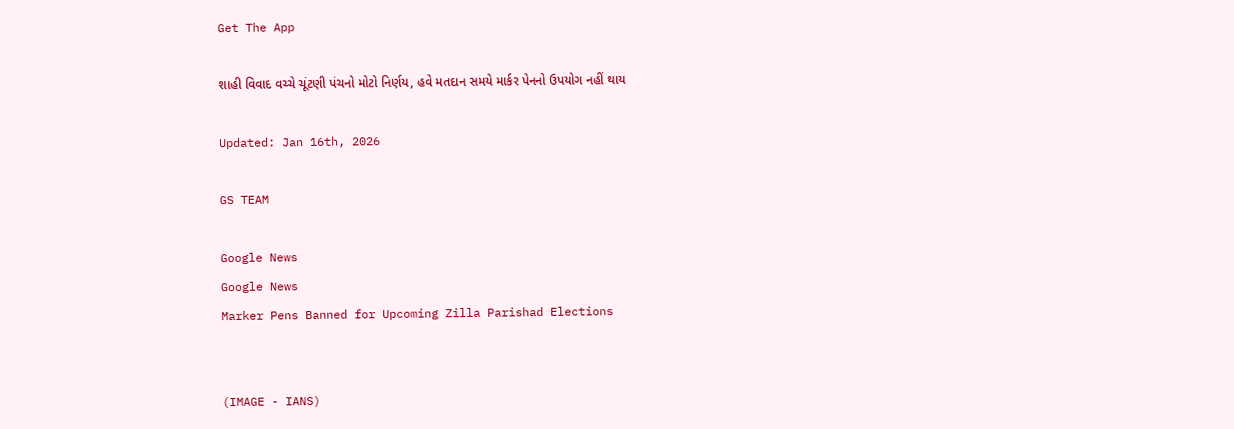Get The App

શાહી વિવાદ વચ્ચે ચૂંટણી પંચનો મોટો નિર્ણય, હવે મતદાન સમયે માર્કર પેનનો ઉપયોગ નહીં થાય

Updated: Jan 16th, 2026

GS TEAM

Google News
Google News
Marker Pens Banned for Upcoming Zilla Parishad Elections


(IMAGE - IANS)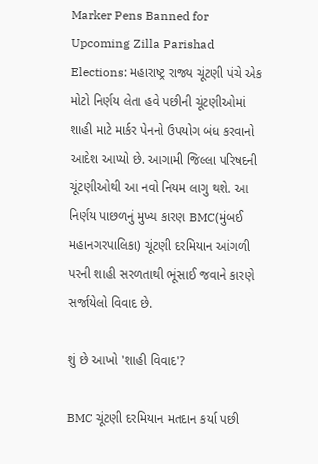Marker Pens Banned for Upcoming Zilla Parishad Elections: મહારાષ્ટ્ર રાજ્ય ચૂંટણી પંચે એક મોટો નિર્ણય લેતા હવે પછીની ચૂંટણીઓમાં શાહી માટે માર્કર પેનનો ઉપયોગ બંધ કરવાનો આદેશ આપ્યો છે. આગામી જિલ્લા પરિષદની ચૂંટણીઓથી આ નવો નિયમ લાગુ થશે. આ નિર્ણય પાછળનું મુખ્ય કારણ BMC(મુંબઈ મહાનગરપાલિકા) ચૂંટણી દરમિયાન આંગળી પરની શાહી સરળતાથી ભૂંસાઈ જવાને કારણે સર્જાયેલો વિવાદ છે.

શું છે આખો 'શાહી વિવાદ'?

BMC ચૂંટણી દરમિયાન મતદાન કર્યા પછી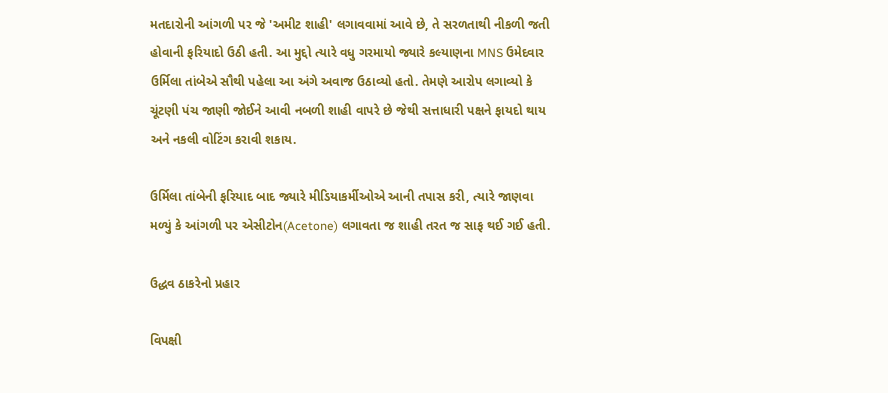મતદારોની આંગળી પર જે 'અમીટ શાહી' લગાવવામાં આવે છે, તે સરળતાથી નીકળી જતી હોવાની ફરિયાદો ઉઠી હતી. આ મુદ્દો ત્યારે વધુ ગરમાયો જ્યારે કલ્યાણના MNS ઉમેદવાર ઉર્મિલા તાંબેએ સૌથી પહેલા આ અંગે અવાજ ઉઠાવ્યો હતો. તેમણે આરોપ લગાવ્યો કે ચૂંટણી પંચ જાણી જોઈને આવી નબળી શાહી વાપરે છે જેથી સત્તાધારી પક્ષને ફાયદો થાય અને નકલી વોટિંગ કરાવી શકાય.

ઉર્મિલા તાંબેની ફરિયાદ બાદ જ્યારે મીડિયાકર્મીઓએ આની તપાસ કરી, ત્યારે જાણવા મળ્યું કે આંગળી પર એસીટોન(Acetone) લગાવતા જ શાહી તરત જ સાફ થઈ ગઈ હતી.

ઉદ્ધવ ઠાકરેનો પ્રહાર

વિપક્ષી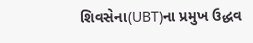શિવસેના(UBT)ના પ્રમુખ ઉદ્ધવ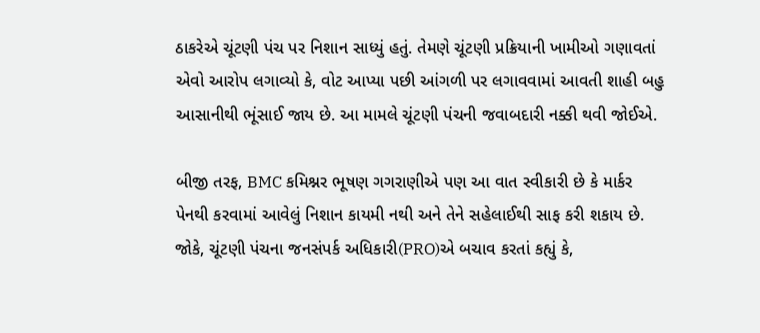ઠાકરેએ ચૂંટણી પંચ પર નિશાન સાધ્યું હતું. તેમણે ચૂંટણી પ્રક્રિયાની ખામીઓ ગણાવતાં એવો આરોપ લગાવ્યો કે, વોટ આપ્યા પછી આંગળી પર લગાવવામાં આવતી શાહી બહુ આસાનીથી ભૂંસાઈ જાય છે. આ મામલે ચૂંટણી પંચની જવાબદારી નક્કી થવી જોઈએ.

બીજી તરફ, BMC કમિશ્નર ભૂષણ ગગરાણીએ પણ આ વાત સ્વીકારી છે કે માર્કર પેનથી કરવામાં આવેલું નિશાન કાયમી નથી અને તેને સહેલાઈથી સાફ કરી શકાય છે. જોકે, ચૂંટણી પંચના જનસંપર્ક અધિકારી(PRO)એ બચાવ કરતાં કહ્યું કે,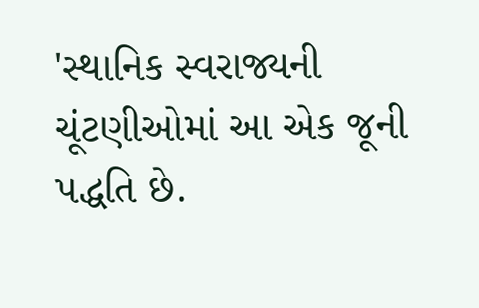'સ્થાનિક સ્વરાજ્યની ચૂંટણીઓમાં આ એક જૂની પદ્ધતિ છે.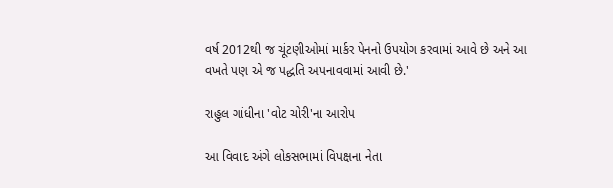વર્ષ 2012થી જ ચૂંટણીઓમાં માર્કર પેનનો ઉપયોગ કરવામાં આવે છે અને આ વખતે પણ એ જ પદ્ધતિ અપનાવવામાં આવી છે.'

રાહુલ ગાંધીના 'વોટ ચોરી'ના આરોપ

આ વિવાદ અંગે લોકસભામાં વિપક્ષના નેતા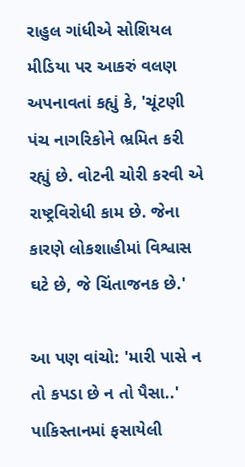રાહુલ ગાંધીએ સોશિયલ મીડિયા પર આકરું વલણ અપનાવતાં કહ્યું કે, 'ચૂંટણી પંચ નાગરિકોને ભ્રમિત કરી રહ્યું છે. વોટની ચોરી કરવી એ રાષ્ટ્રવિરોધી કામ છે. જેના કારણે લોકશાહીમાં વિશ્વાસ ઘટે છે, જે ચિંતાજનક છે.'

આ પણ વાંચો: 'મારી પાસે ન તો કપડા છે ન તો પૈસા..' પાકિસ્તાનમાં ફસાયેલી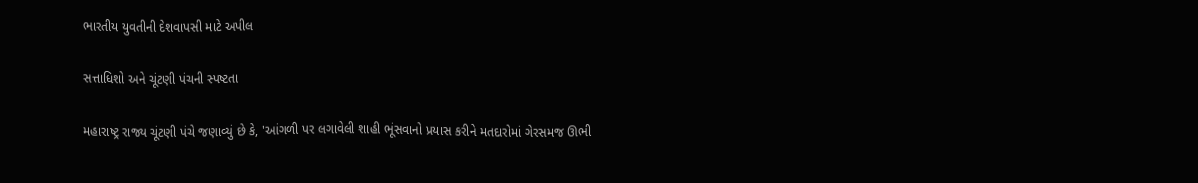ભારતીય યુવતીની દેશવાપસી માટે અપીલ

સત્તાધિશો અને ચૂંટણી પંચની સ્પષ્ટતા

મહારાષ્ટ્ર રાજ્ય ચૂંટણી પંચે જણાવ્યું છે કે, 'આંગળી પર લગાવેલી શાહી ભૂંસવાનો પ્રયાસ કરીને મતદારોમાં ગેરસમજ ઊભી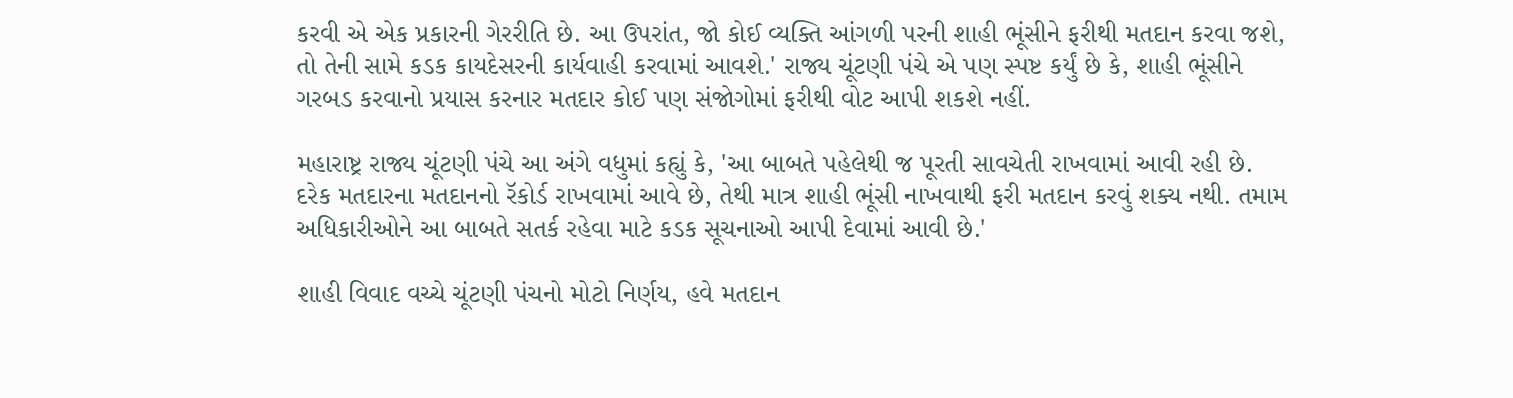કરવી એ એક પ્રકારની ગેરરીતિ છે. આ ઉપરાંત, જો કોઈ વ્યક્તિ આંગળી પરની શાહી ભૂંસીને ફરીથી મતદાન કરવા જશે, તો તેની સામે કડક કાયદેસરની કાર્યવાહી કરવામાં આવશે.' રાજ્ય ચૂંટણી પંચે એ પણ સ્પષ્ટ કર્યું છે કે, શાહી ભૂંસીને ગરબડ કરવાનો પ્રયાસ કરનાર મતદાર કોઈ પણ સંજોગોમાં ફરીથી વોટ આપી શકશે નહીં.

મહારાષ્ટ્ર રાજ્ય ચૂંટણી પંચે આ અંગે વધુમાં કહ્યું કે, 'આ બાબતે પહેલેથી જ પૂરતી સાવચેતી રાખવામાં આવી રહી છે. દરેક મતદારના મતદાનનો રૅકોર્ડ રાખવામાં આવે છે, તેથી માત્ર શાહી ભૂંસી નાખવાથી ફરી મતદાન કરવું શક્ય નથી. તમામ અધિકારીઓને આ બાબતે સતર્ક રહેવા માટે કડક સૂચનાઓ આપી દેવામાં આવી છે.'

શાહી વિવાદ વચ્ચે ચૂંટણી પંચનો મોટો નિર્ણય, હવે મતદાન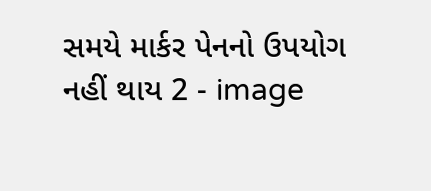સમયે માર્કર પેનનો ઉપયોગ નહીં થાય 2 - image